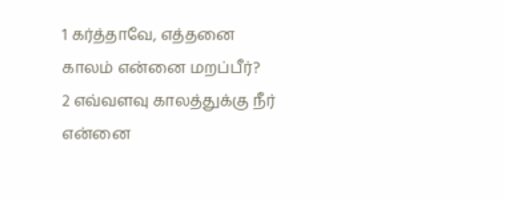1 கர்த்தாவே, எத்தனை காலம் என்னை மறப்பீர்?
2 எவ்வளவு காலத்துக்கு நீர் என்னை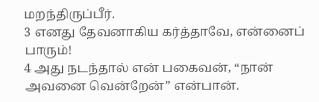மறந்திருப்பீர்.
3 எனது தேவனாகிய கர்த்தாவே, என்னைப் பாரும்!
4 அது நடந்தால் என் பகைவன், “நான் அவனை வென்றேன்” என்பான்.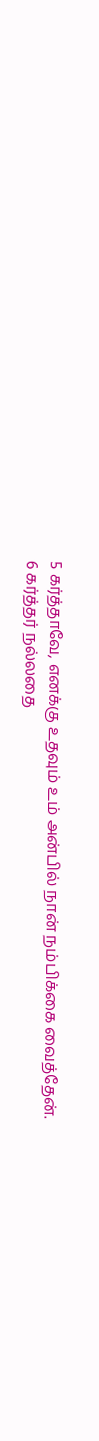5 கர்த்தாவே, எனக்கு உதவும் உம் அன்பில் நான் நம்பிக்கை வைத்தேன்.
6 கர்த்தர் நல்லதை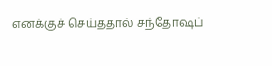எனக்குச் செய்ததால் சந்தோஷப்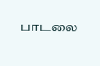பாடலை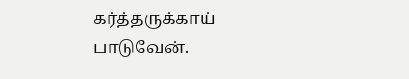கர்த்தருக்காய் பாடுவேன்.